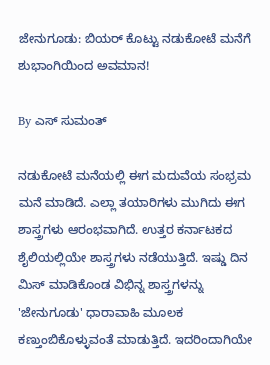ಜೇನುಗೂಡು: ಬಿಯರ್ ಕೊಟ್ಟು ನಡುಕೋಟೆ ಮನೆಗೆ ಶುಭಾಂಗಿಯಿಂದ ಅವಮಾನ!

By ಎಸ್ ಸುಮಂತ್

ನಡುಕೋಟೆ ಮನೆಯಲ್ಲಿ ಈಗ ಮದುವೆಯ ಸಂಭ್ರಮ ಮನೆ ಮಾಡಿದೆ. ಎಲ್ಲಾ ತಯಾರಿಗಳು ಮುಗಿದು ಈಗ ಶಾಸ್ತ್ರಗಳು ಆರಂಭವಾಗಿದೆ. ಉತ್ತರ ಕರ್ನಾಟಕದ ಶೈಲಿಯಲ್ಲಿಯೇ ಶಾಸ್ತ್ರಗಳು ನಡೆಯುತ್ತಿದೆ. ಇಷ್ಡು ದಿನ ಮಿಸ್ ಮಾಡಿಕೊಂಡ ವಿಭಿನ್ನ ಶಾಸ್ತ್ರಗಳನ್ನು 'ಜೇನುಗೂಡು' ಧಾರಾವಾಹಿ ಮೂಲಕ ಕಣ್ತುಂಬಿಕೊಳ್ಳುವಂತೆ ಮಾಡುತ್ತಿದೆ. ಇದರಿಂದಾಗಿಯೇ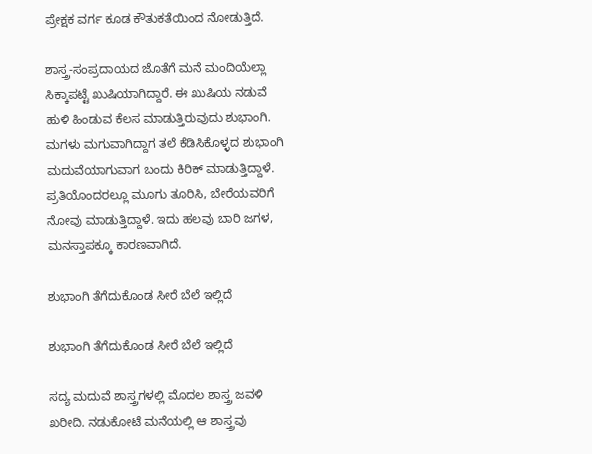ಪ್ರೇಕ್ಷಕ ವರ್ಗ ಕೂಡ ಕೌತುಕತೆಯಿಂದ ನೋಡುತ್ತಿದೆ.

ಶಾಸ್ತ್ರ-ಸಂಪ್ರದಾಯದ ಜೊತೆಗೆ ಮನೆ ಮಂದಿಯೆಲ್ಲಾ ಸಿಕ್ಕಾಪಟ್ಟೆ ಖುಷಿಯಾಗಿದ್ದಾರೆ. ಈ ಖುಷಿಯ ನಡುವೆ ಹುಳಿ ಹಿಂಡುವ ಕೆಲಸ ಮಾಡುತ್ತಿರುವುದು ಶುಭಾಂಗಿ. ಮಗಳು ಮಗುವಾಗಿದ್ದಾಗ ತಲೆ ಕೆಡಿಸಿಕೊಳ್ಳದ ಶುಭಾಂಗಿ ಮದುವೆಯಾಗುವಾಗ ಬಂದು ಕಿರಿಕ್ ಮಾಡುತ್ತಿದ್ದಾಳೆ. ಪ್ರತಿಯೊಂದರಲ್ಲೂ ಮೂಗು ತೂರಿಸಿ, ಬೇರೆಯವರಿಗೆ ನೋವು ಮಾಡುತ್ತಿದ್ದಾಳೆ. ಇದು ಹಲವು ಬಾರಿ ಜಗಳ, ಮನಸ್ತಾಪಕ್ಕೂ ಕಾರಣವಾಗಿದೆ.

ಶುಭಾಂಗಿ ತೆಗೆದುಕೊಂಡ ಸೀರೆ ಬೆಲೆ ಇಲ್ಲಿದೆ

ಶುಭಾಂಗಿ ತೆಗೆದುಕೊಂಡ ಸೀರೆ ಬೆಲೆ ಇಲ್ಲಿದೆ

ಸದ್ಯ ಮದುವೆ ಶಾಸ್ತ್ರಗಳಲ್ಲಿ ಮೊದಲ ಶಾಸ್ತ್ರ ಜವಳಿ ಖರೀದಿ. ನಡುಕೋಟೆ ಮನೆಯಲ್ಲಿ ಆ ಶಾಸ್ತ್ರವು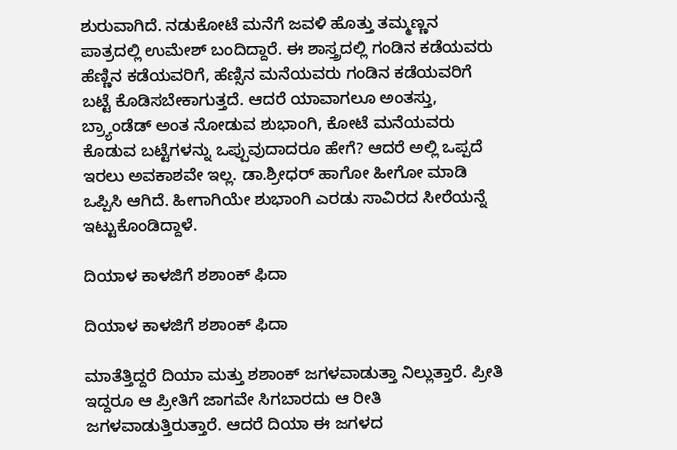ಶುರುವಾಗಿದೆ. ನಡುಕೋಟೆ ಮನೆಗೆ ಜವಳಿ ಹೊತ್ತು ತಮ್ಮಣ್ಣನ ಪಾತ್ರದಲ್ಲಿ ಉಮೇಶ್ ಬಂದಿದ್ದಾರೆ. ಈ ಶಾಸ್ತ್ರದಲ್ಲಿ ಗಂಡಿನ ಕಡೆಯವರು ಹೆಣ್ಣಿನ ಕಡೆಯವರಿಗೆ, ಹೆಣ್ಸಿನ ಮನೆಯವರು ಗಂಡಿನ ಕಡೆಯವರಿಗೆ ಬಟ್ಟೆ ಕೊಡಿಸಬೇಕಾಗುತ್ತದೆ. ಆದರೆ ಯಾವಾಗಲೂ ಅಂತಸ್ತು, ಬ್ರ್ಯಾಂಡೆಡ್ ಅಂತ ನೋಡುವ ಶುಭಾಂಗಿ, ಕೋಟೆ ಮನೆಯವರು ಕೊಡುವ ಬಟ್ಟೆಗಳನ್ನು ಒಪ್ಪುವುದಾದರೂ ಹೇಗೆ? ಆದರೆ ಅಲ್ಲಿ ಒಪ್ಪದೆ ಇರಲು ಅವಕಾಶವೇ ಇಲ್ಲ. ಡಾ.ಶ್ರೀಧರ್ ಹಾಗೋ ಹೀಗೋ ಮಾಡಿ ಒಪ್ಪಿಸಿ ಆಗಿದೆ. ಹೀಗಾಗಿಯೇ ಶುಭಾಂಗಿ ಎರಡು ಸಾವಿರದ ಸೀರೆಯನ್ನೆ ಇಟ್ಟುಕೊಂಡಿದ್ದಾಳೆ.

ದಿಯಾಳ ಕಾಳಜಿಗೆ ಶಶಾಂಕ್ ಫಿದಾ

ದಿಯಾಳ ಕಾಳಜಿಗೆ ಶಶಾಂಕ್ ಫಿದಾ

ಮಾತೆತ್ತಿದ್ದರೆ ದಿಯಾ ಮತ್ತು ಶಶಾಂಕ್ ಜಗಳವಾಡುತ್ತಾ ನಿಲ್ಲುತ್ತಾರೆ. ಪ್ರೀತಿ ಇದ್ದರೂ ಆ ಪ್ರೀತಿಗೆ ಜಾಗವೇ ಸಿಗಬಾರದು ಆ ರೀತಿ ಜಗಳವಾಡುತ್ತಿರುತ್ತಾರೆ. ಆದರೆ ದಿಯಾ ಈ ಜಗಳದ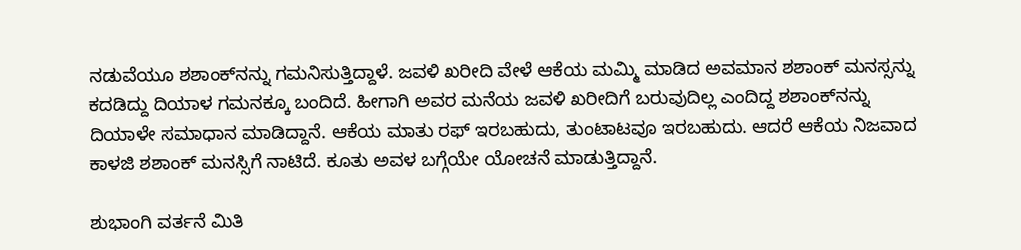ನಡುವೆಯೂ ಶಶಾಂಕ್‌ನನ್ನು ಗಮನಿಸುತ್ತಿದ್ದಾಳೆ. ಜವಳಿ ಖರೀದಿ ವೇಳೆ ಆಕೆಯ ಮಮ್ಮಿ ಮಾಡಿದ ಅವಮಾನ ಶಶಾಂಕ್ ಮನಸ್ಸನ್ನು ಕದಡಿದ್ದು ದಿಯಾಳ ಗಮನಕ್ಕೂ ಬಂದಿದೆ‌. ಹೀಗಾಗಿ ಅವರ ಮನೆಯ ಜವಳಿ ಖರೀದಿಗೆ ಬರುವುದಿಲ್ಲ ಎಂದಿದ್ದ ಶಶಾಂಕ್‌ನನ್ನು ದಿಯಾಳೇ ಸಮಾಧಾನ ಮಾಡಿದ್ದಾನೆ. ಆಕೆಯ ಮಾತು ರಫ್ ಇರಬಹುದು, ತುಂಟಾಟವೂ ಇರಬಹುದು. ಆದರೆ ಆಕೆಯ ನಿಜವಾದ ಕಾಳಜಿ ಶಶಾಂಕ್ ಮನಸ್ಸಿಗೆ ನಾಟಿದೆ. ಕೂತು ಅವಳ ಬಗ್ಗೆಯೇ ಯೋಚನೆ ಮಾಡುತ್ತಿದ್ದಾನೆ.

ಶುಭಾಂಗಿ ವರ್ತನೆ ಮಿತಿ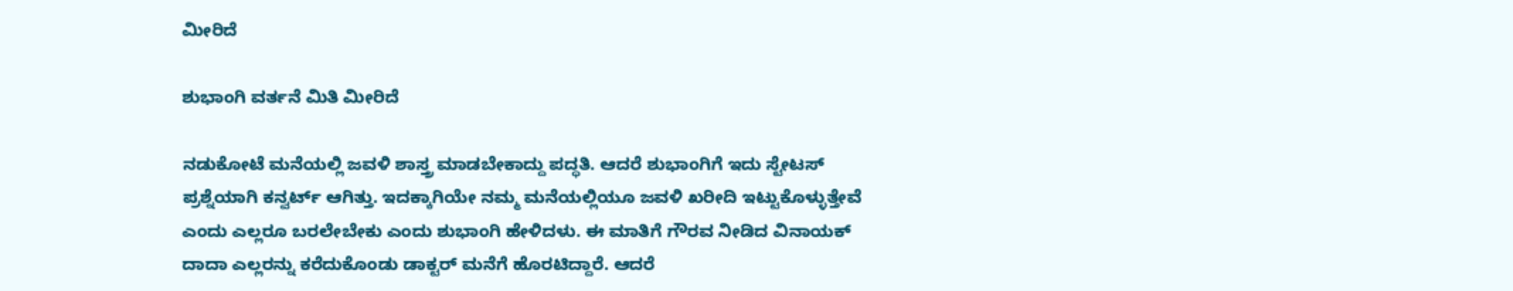ಮೀರಿದೆ

ಶುಭಾಂಗಿ ವರ್ತನೆ ಮಿತಿ ಮೀರಿದೆ

ನಡುಕೋಟೆ ಮನೆಯಲ್ಲಿ ಜವಳಿ ಶಾಸ್ತ್ರ ಮಾಡಬೇಕಾದ್ದು ಪದ್ಧತಿ. ಆದರೆ ಶುಭಾಂಗಿಗೆ ಇದು ಸ್ಟೇಟಸ್ ಪ್ರಶ್ನೆಯಾಗಿ ಕನ್ವರ್ಟ್ ಆಗಿತ್ತು. ಇದಕ್ಕಾಗಿಯೇ ನಮ್ಮ ಮನೆಯಲ್ಲಿಯೂ ಜವಳಿ ಖರೀದಿ ಇಟ್ಟುಕೊಳ್ಳುತ್ತೇವೆ ಎಂದು ಎಲ್ಲರೂ ಬರಲೇಬೇಕು ಎಂದು ಶುಭಾಂಗಿ ಹೇಳಿದಳು. ಈ ಮಾತಿಗೆ ಗೌರವ ನೀಡಿದ ವಿನಾಯಕ್ ದಾದಾ ಎಲ್ಲರನ್ನು ಕರೆದುಕೊಂಡು ಡಾಕ್ಟರ್ ಮನೆಗೆ ಹೊರಟಿದ್ದಾರೆ. ಆದರೆ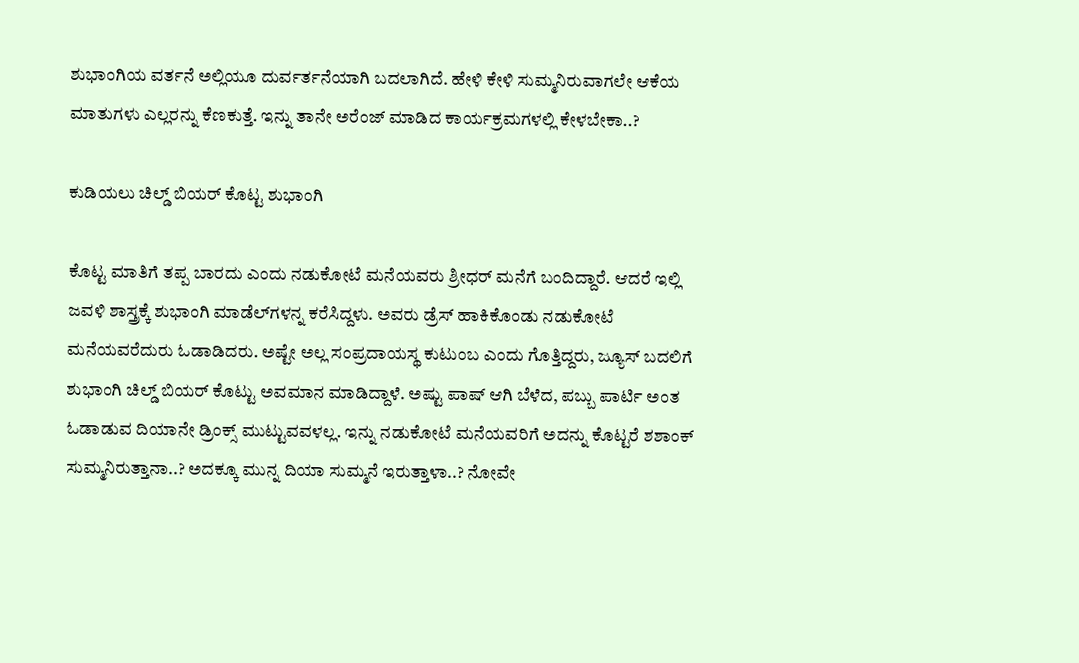ಶುಭಾಂಗಿಯ ವರ್ತನೆ ಅಲ್ಲಿಯೂ ದುರ್ವರ್ತನೆಯಾಗಿ ಬದಲಾಗಿದೆ. ಹೇಳಿ ಕೇಳಿ ಸುಮ್ಮನಿರುವಾಗಲೇ ಆಕೆಯ ಮಾತುಗಳು ಎಲ್ಲರನ್ನು ಕೆಣಕುತ್ತೆ. ಇನ್ನು ತಾನೇ ಅರೆಂಜ್ ಮಾಡಿದ ಕಾರ್ಯಕ್ರಮಗಳಲ್ಲಿ ಕೇಳಬೇಕಾ..?

ಕುಡಿಯಲು ಚಿಲ್ಡ್ ಬಿಯರ್ ಕೊಟ್ಟ ಶುಭಾಂಗಿ

ಕೊಟ್ಟ ಮಾತಿಗೆ ತಪ್ಪ ಬಾರದು ಎಂದು ನಡುಕೋಟೆ ಮನೆಯವರು ಶ್ರೀಧರ್ ಮನೆಗೆ ಬಂದಿದ್ದಾರೆ. ಆದರೆ ಇಲ್ಲಿ ಜವಳಿ ಶಾಸ್ತ್ರಕ್ಕೆ ಶುಭಾಂಗಿ ಮಾಡೆಲ್‌ಗಳನ್ನ ಕರೆಸಿದ್ದಳು. ಅವರು ಡ್ರೆಸ್ ಹಾಕಿಕೊಂಡು ನಡುಕೋಟೆ ಮನೆಯವರೆದುರು ಓಡಾಡಿದರು. ಅಷ್ಟೇ ಅಲ್ಲ ಸಂಪ್ರದಾಯಸ್ಥ ಕುಟುಂಬ ಎಂದು ಗೊತ್ತಿದ್ದರು, ಜ್ಯೂಸ್ ಬದಲಿಗೆ ಶುಭಾಂಗಿ ಚಿಲ್ಡ್ ಬಿಯರ್ ಕೊಟ್ಟು ಅವಮಾನ ಮಾಡಿದ್ದಾಳೆ. ಅಷ್ಟು ಪಾಷ್ ಆಗಿ ಬೆಳೆದ, ಪಬ್ಬು ಪಾರ್ಟಿ ಅಂತ ಓಡಾಡುವ ದಿಯಾನೇ ಡ್ರಿಂಕ್ಸ್ ಮುಟ್ಟುವವಳಲ್ಲ. ಇನ್ನು ನಡುಕೋಟೆ ಮನೆಯವರಿಗೆ ಅದನ್ನು ಕೊಟ್ಟರೆ ಶಶಾಂಕ್ ಸುಮ್ಮನಿರುತ್ತಾನಾ..? ಅದಕ್ಕೂ ಮುನ್ನ ದಿಯಾ ಸುಮ್ಮನೆ ಇರುತ್ತಾಳಾ..? ನೋವೇ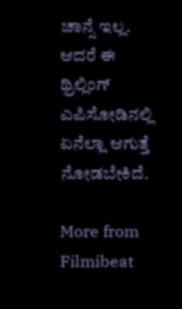ಚಾನ್ಸೆ ಇಲ್ಲ. ಆದರೆ ಈ ಥ್ರಿಲ್ಲಿಂಗ್ ಎಪಿಸೋಡಿನಲ್ಲಿ ಏನೆಲ್ಲಾ ಆಗುತ್ತೆ ನೋಡಬೇಕಿದೆ.

More from Filmibeat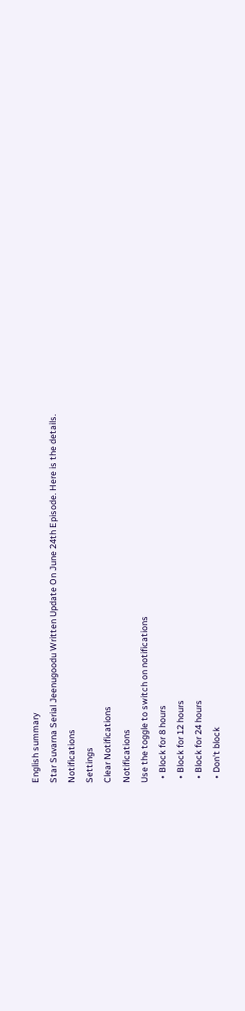English summary
Star Suvarna Serial Jeenugoodu Written Update On June 24th Episode. Here is the details.
Notifications
Settings
Clear Notifications
Notifications
Use the toggle to switch on notifications
  • Block for 8 hours
  • Block for 12 hours
  • Block for 24 hours
  • Don't block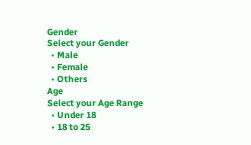Gender
Select your Gender
  • Male
  • Female
  • Others
Age
Select your Age Range
  • Under 18
  • 18 to 25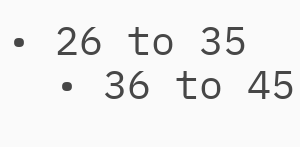• 26 to 35
  • 36 to 45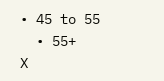• 45 to 55
  • 55+
X